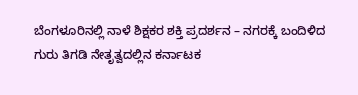ಬೆಂಗಳೂರಿನಲ್ಲಿ ನಾಳೆ ಶಿಕ್ಷಕರ ಶಕ್ತಿ ಪ್ರದರ್ಶನ – ನಗರಕ್ಕೆ ಬಂದಿಳಿದ ಗುರು ತಿಗಡಿ ನೇತೃತ್ವದಲ್ಲಿ‌ನ ಕರ್ನಾಟಕ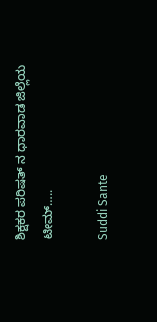ಶಿಕ್ಷಕರ ಪರಿಷತ್ ನ ಧಾರವಾಡ ಜಿಲ್ಲೆಯ ಟೀಮ್…..

Suddi Sante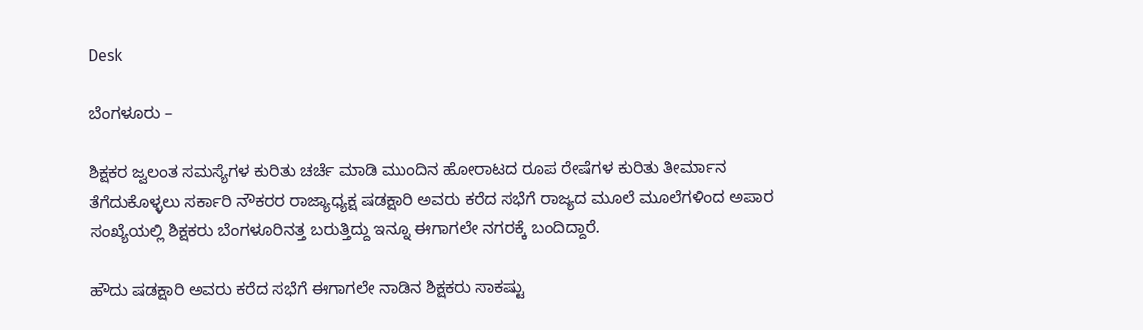Desk

ಬೆಂಗಳೂರು –

ಶಿಕ್ಷಕರ ಜ್ವಲಂತ ಸಮಸ್ಯೆಗಳ ಕುರಿತು ಚರ್ಚೆ ಮಾಡಿ ಮುಂದಿನ ಹೋರಾಟದ ರೂಪ ರೇಷೆಗಳ ಕುರಿತು ತೀರ್ಮಾನ ತೆಗೆದುಕೊಳ್ಳಲು ಸರ್ಕಾರಿ ನೌಕರರ ರಾಜ್ಯಾಧ್ಯಕ್ಷ ಷಡಕ್ಷಾರಿ ಅವರು ಕರೆದ ಸಭೆಗೆ ರಾಜ್ಯದ ಮೂಲೆ ಮೂಲೆಗಳಿಂದ ಅಪಾರ ಸಂಖ್ಯೆಯಲ್ಲಿ ಶಿಕ್ಷಕರು ಬೆಂಗಳೂರಿನತ್ತ ಬರುತ್ತಿದ್ದು ಇನ್ನೂ ಈಗಾಗಲೇ ನಗರಕ್ಕೆ ಬಂದಿದ್ದಾರೆ.

ಹೌದು ಷಡಕ್ಷಾರಿ ಅವರು ಕರೆದ ಸಭೆಗೆ ಈಗಾಗಲೇ ನಾಡಿನ ಶಿಕ್ಷಕರು ಸಾಕಷ್ಟು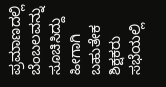ಪ್ರಮಾಣದಲ್ಲಿ ಬೆಂಬಲವನ್ನು ಸೂಚಿಸಿದ್ದು ಹೀಗಾಗಿ ಬಹುತೇಕ ಶಿಕ್ಷಕರು ಸಭೆಯಲ್ಲಿ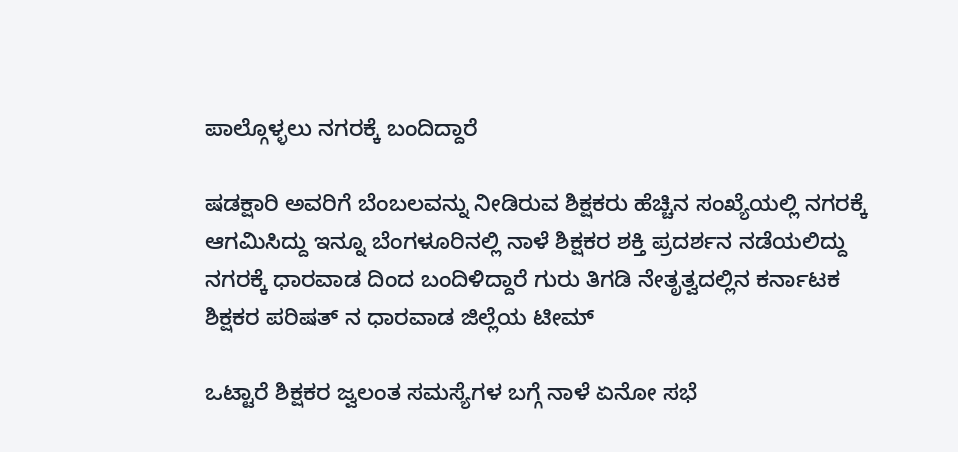ಪಾಲ್ಗೊಳ್ಳಲು ನಗರಕ್ಕೆ ಬಂದಿದ್ದಾರೆ

ಷಡಕ್ಷಾರಿ ಅವರಿಗೆ ಬೆಂಬಲವನ್ನು ನೀಡಿರುವ ಶಿಕ್ಷಕರು ಹೆಚ್ಚಿನ ಸಂಖ್ಯೆಯಲ್ಲಿ ನಗರಕ್ಕೆ ಆಗಮಿಸಿದ್ದು ಇನ್ನೂ ಬೆಂಗಳೂರಿನಲ್ಲಿ ನಾಳೆ ಶಿಕ್ಷಕರ ಶಕ್ತಿ ಪ್ರದರ್ಶನ ನಡೆಯಲಿದ್ದು ನಗರಕ್ಕೆ ಧಾರವಾಡ ದಿಂದ ಬಂದಿಳಿದ್ದಾರೆ ಗುರು ತಿಗಡಿ ನೇತೃತ್ವದಲ್ಲಿ‌ನ ಕರ್ನಾಟಕ ಶಿಕ್ಷಕರ ಪರಿಷತ್ ನ ಧಾರವಾಡ ಜಿಲ್ಲೆಯ ಟೀಮ್

ಒಟ್ಟಾರೆ ಶಿಕ್ಷಕರ ಜ್ವಲಂತ ಸಮಸ್ಯೆಗಳ ಬಗ್ಗೆ ನಾಳೆ ಏನೋ ಸಭೆ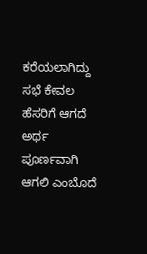ಕರೆಯಲಾಗಿದ್ದು ಸಭೆ ಕೇವಲ ಹೆಸರಿಗೆ ಆಗದೆ ಅರ್ಥ ಪೂರ್ಣವಾಗಿ ಆಗಲಿ ಎಂಬೊದೆ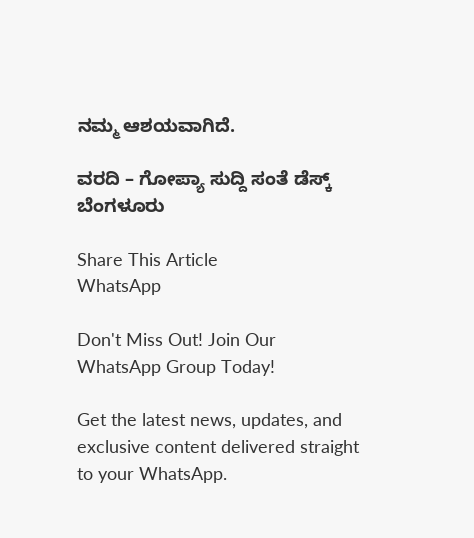ನಮ್ಮ ಆಶಯವಾಗಿದೆ.

ವರದಿ – ಗೋಪ್ಯಾ ಸುದ್ದಿ ಸಂತೆ ಡೆಸ್ಕ್ ಬೆಂಗಳೂರು

Share This Article
WhatsApp

Don't Miss Out! Join Our WhatsApp Group Today!

Get the latest news, updates, and exclusive content delivered straight to your WhatsApp.